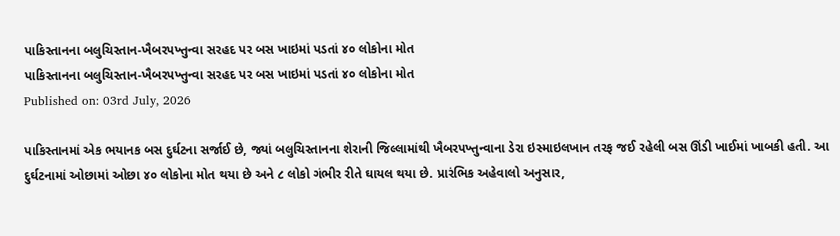પાકિસ્તાનના બલુચિસ્તાન-ખૈબરપખ્તુન્વા સરહદ પર બસ ખાઇમાં પડતાં ૪૦ લોકોના મોત
પાકિસ્તાનના બલુચિસ્તાન-ખૈબરપખ્તુન્વા સરહદ પર બસ ખાઇમાં પડતાં ૪૦ લોકોના મોત
Published on: 03rd July, 2026

પાકિસ્તાનમાં એક ભયાનક બસ દુર્ઘટના સર્જાઈ છે, જ્યાં બલુચિસ્તાનના શેરાની જિલ્લામાંથી ખૈબરપખ્તુન્વાના ડેરા ઇસ્માઇલખાન તરફ જઈ રહેલી બસ ઊંડી ખાઈમાં ખાબકી હતી. આ દુર્ઘટનામાં ઓછામાં ઓછા ૪૦ લોકોના મોત થયા છે અને ૮ લોકો ગંભીર રીતે ઘાયલ થયા છે. પ્રારંભિક અહેવાલો અનુસાર,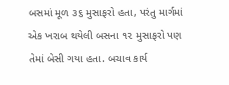બસમાં મૂળ ૩૬ મુસાફરો હતા, પરંતુ માર્ગમાં એક ખરાબ થયેલી બસના ૧૨ મુસાફરો પણ તેમાં બેસી ગયા હતા. બચાવ કાર્ય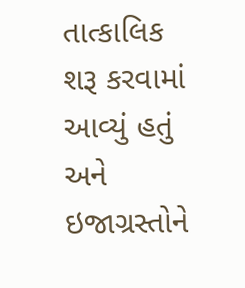તાત્કાલિક શરૂ કરવામાં આવ્યું હતું અને ઇજાગ્રસ્તોને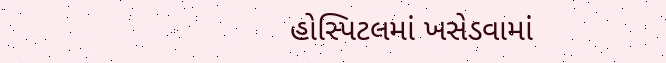હોસ્પિટલમાં ખસેડવામાં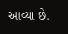આવ્યા છે.